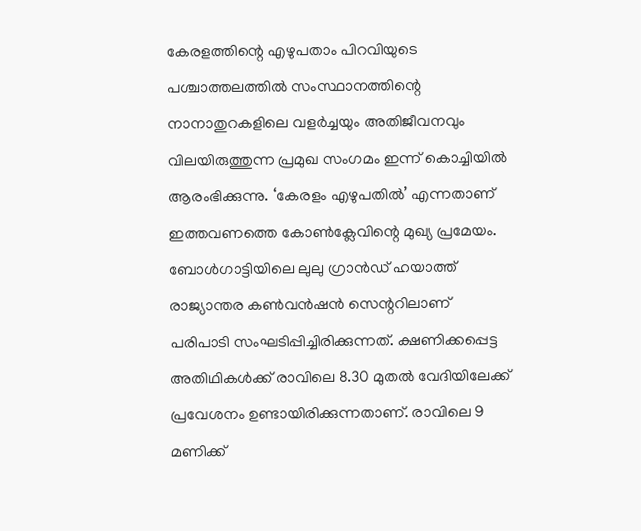കേരളത്തിന്റെ എഴുപതാം പിറവിയുടെ പശ്ചാത്തലത്തിൽ സംസ്ഥാനത്തിന്റെ നാനാതുറകളിലെ വളർച്ചയും അതിജീവനവും വിലയിരുത്തുന്ന പ്രമുഖ സംഗമം ഇന്ന് കൊച്ചിയിൽ ആരംഭിക്കുന്നു. ‘കേരളം എഴുപതിൽ’ എന്നതാണ് ഇത്തവണത്തെ കോൺക്ലേവിന്റെ മുഖ്യ പ്രമേയം.
ബോൾഗാട്ടിയിലെ ലുലു ഗ്രാൻഡ് ഹയാത്ത് രാജ്യാന്തര കൺവൻഷൻ സെന്ററിലാണ് പരിപാടി സംഘടിപ്പിച്ചിരിക്കുന്നത്. ക്ഷണിക്കപ്പെട്ട
അതിഥികൾക്ക് രാവിലെ 8.30 മുതൽ വേദിയിലേക്ക് പ്രവേശനം ഉണ്ടായിരിക്കുന്നതാണ്. രാവിലെ 9 മണിക്ക്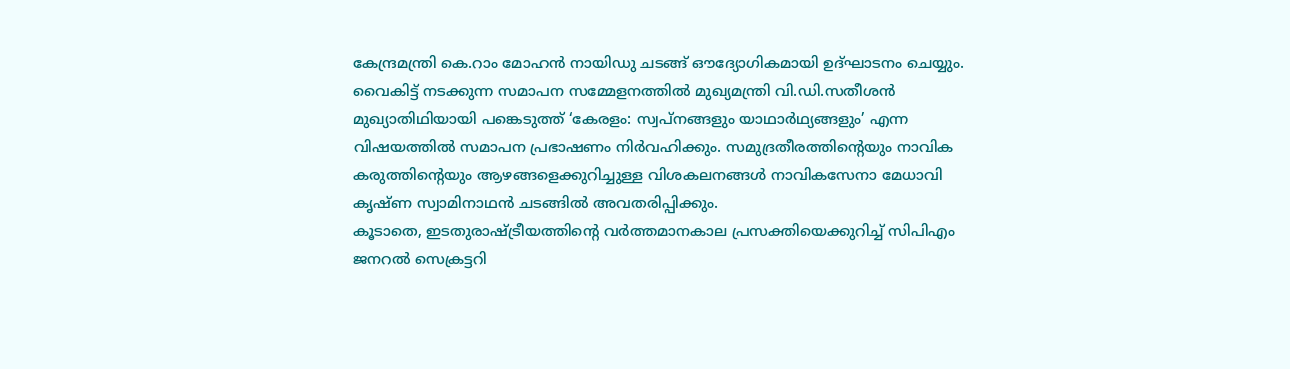കേന്ദ്രമന്ത്രി കെ.റാം മോഹൻ നായിഡു ചടങ്ങ് ഔദ്യോഗികമായി ഉദ്ഘാടനം ചെയ്യും.
വൈകിട്ട് നടക്കുന്ന സമാപന സമ്മേളനത്തിൽ മുഖ്യമന്ത്രി വി.ഡി.സതീശൻ മുഖ്യാതിഥിയായി പങ്കെടുത്ത് ‘കേരളം: സ്വപ്നങ്ങളും യാഥാർഥ്യങ്ങളും’ എന്ന വിഷയത്തിൽ സമാപന പ്രഭാഷണം നിർവഹിക്കും. സമുദ്രതീരത്തിന്റെയും നാവിക കരുത്തിന്റെയും ആഴങ്ങളെക്കുറിച്ചുള്ള വിശകലനങ്ങൾ നാവികസേനാ മേധാവി കൃഷ്ണ സ്വാമിനാഥൻ ചടങ്ങിൽ അവതരിപ്പിക്കും.
കൂടാതെ, ഇടതുരാഷ്ട്രീയത്തിന്റെ വർത്തമാനകാല പ്രസക്തിയെക്കുറിച്ച് സിപിഎം ജനറൽ സെക്രട്ടറി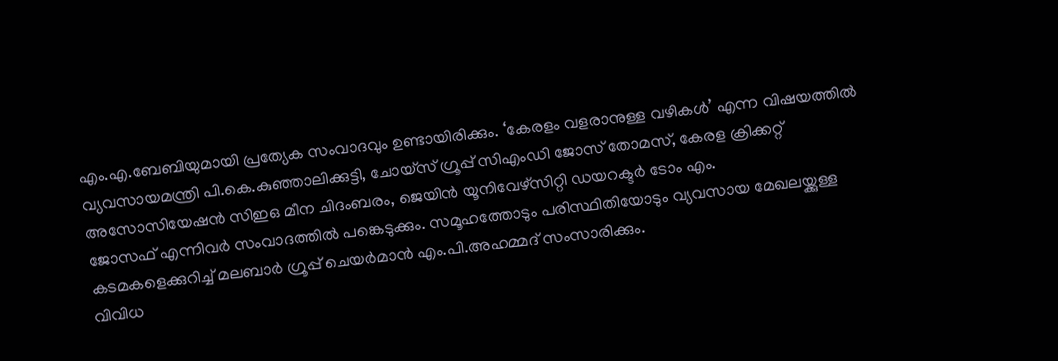എം.എ.ബേബിയുമായി പ്രത്യേക സംവാദവും ഉണ്ടായിരിക്കും. ‘കേരളം വളരാനുള്ള വഴികൾ’ എന്ന വിഷയത്തിൽ വ്യവസായമന്ത്രി പി.കെ.കുഞ്ഞാലിക്കുട്ടി, ചോയ്സ് ഗ്രൂപ്പ് സിഎംഡി ജോസ് തോമസ്, കേരള ക്രിക്കറ്റ് അസോസിയേഷൻ സിഇഒ മീന ചിദംബരം, ജെയിൻ യൂനിവേഴ്സിറ്റി ഡയറക്ടർ ടോം എം.
ജോസഫ് എന്നിവർ സംവാദത്തിൽ പങ്കെടുക്കും. സമൂഹത്തോടും പരിസ്ഥിതിയോടും വ്യവസായ മേഖലയ്ക്കുള്ള കടമകളെക്കുറിച്ച് മലബാർ ഗ്രൂപ്പ് ചെയർമാൻ എം.പി.അഹമ്മദ് സംസാരിക്കും.
വിവിധ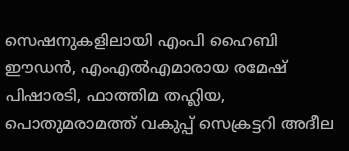സെഷനുകളിലായി എംപി ഹൈബി ഈഡൻ, എംഎൽഎമാരായ രമേഷ് പിഷാരടി, ഫാത്തിമ തഹ്ലിയ, പൊതുമരാമത്ത് വകുപ്പ് സെക്രട്ടറി അദീല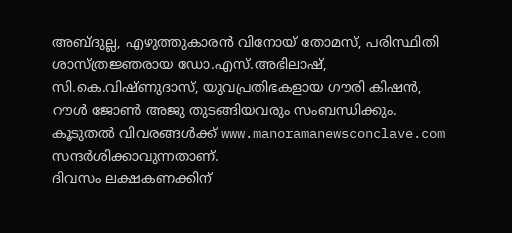അബ്ദുല്ല, എഴുത്തുകാരൻ വിനോയ് തോമസ്, പരിസ്ഥിതി ശാസ്ത്രജ്ഞരായ ഡോ.എസ്.അഭിലാഷ്, സി.കെ.വിഷ്ണുദാസ്, യുവപ്രതിഭകളായ ഗൗരി കിഷൻ, റൗൾ ജോൺ അജു തുടങ്ങിയവരും സംബന്ധിക്കും. കൂടുതൽ വിവരങ്ങൾക്ക് www.manoramanewsconclave.com സന്ദർശിക്കാവുന്നതാണ്.
ദിവസം ലക്ഷകണക്കിന്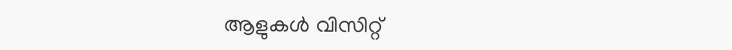ആളുകൾ വിസിറ്റ്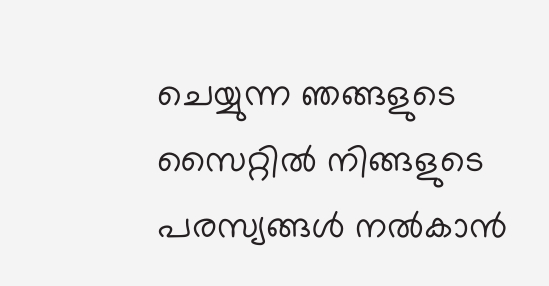ചെയ്യുന്ന ഞങ്ങളുടെ സൈറ്റിൽ നിങ്ങളുടെ പരസ്യങ്ങൾ നൽകാൻ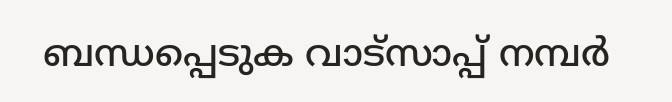ബന്ധപ്പെടുക വാട്സാപ്പ് നമ്പർ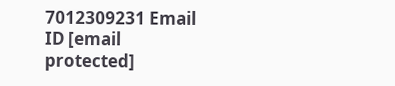7012309231 Email ID [email protected]